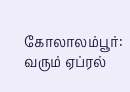கோலாலம்பூர்:
வரும் ஏப்ரல்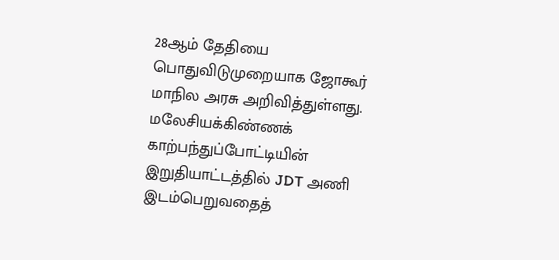28ஆம் தேதியை பொதுவிடுமுறையாக ஜோகூர் மாநில அரசு அறிவித்துள்ளது.
மலேசியக்கிண்ணக் காற்பந்துப்போட்டியின் இறுதியாட்டத்தில் JDT அணி இடம்பெறுவதைத்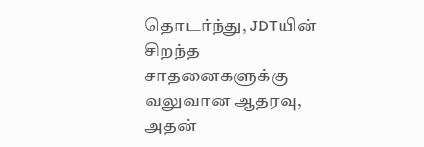தொடர்ந்து, JDTயின் சிறந்த சாதனைகளுக்கு வலுவான ஆதரவு, அதன்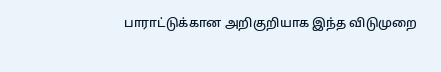பாராட்டுக்கான அறிகுறியாக இந்த விடுமுறை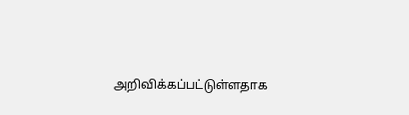அறிவிக்கப்பட்டுள்ளதாக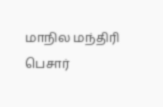மாநில மந்திரி பெசார்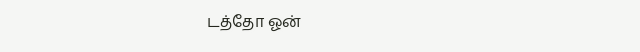டத்தோ ஓன்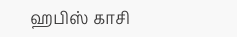ஹபிஸ் காசி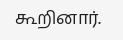கூறினார்.